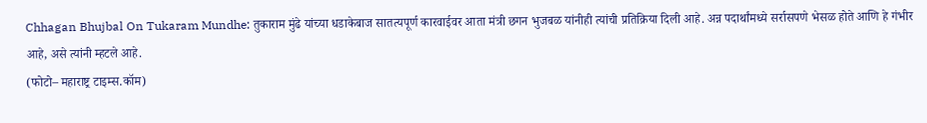Chhagan Bhujbal On Tukaram Mundhe: तुकाराम मुंढे यांच्या धडाकेबाज सातत्यपूर्ण कारवाईवर आता मंत्री छगन भुजबळ यांनीही त्यांची प्रतिक्रिया दिली आहे. अन्न पदार्थांमध्ये सर्रासपणे भेसळ होते आणि हे गंभीर आहे, असे त्यांनी म्हटले आहे.
(फोटो– महाराष्ट्र टाइम्स.कॉम)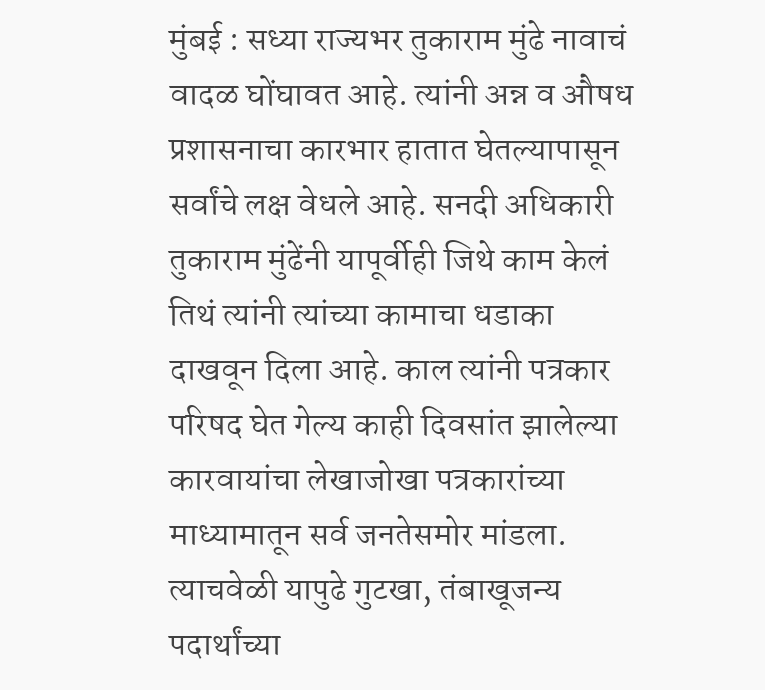मुंबई : सध्या राज्यभर तुकाराम मुंढे नावाचं वादळ घोंघावत आहे. त्यांनी अन्न व औषध प्रशासनाचा कारभार हातात घेतल्यापासून सर्वांचे लक्ष वेधले आहे. सनदी अधिकारी तुकाराम मुंढेंनी यापूर्वीही जिथे काम केलं तिथं त्यांनी त्यांच्या कामाचा धडाका दाखवून दिला आहे. काल त्यांनी पत्रकार परिषद घेत गेल्य काही दिवसांत झालेल्या कारवायांचा लेखाजोखा पत्रकारांच्या माध्यामातून सर्व जनतेसमोर मांडला. त्याचवेळी यापुढे गुटखा, तंबाखूजन्य पदार्थांच्या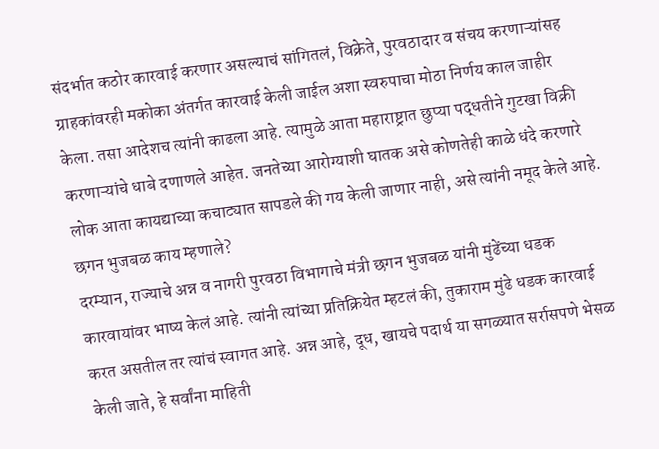संदर्भात कठोर कारवाई करणार असल्याचं सांगितलं, विक्रेते, पुरवठादार व संचय करणाऱ्यांसह ग्राहकांवरही मकोका अंतर्गत कारवाई केली जाईल अशा स्वरुपाचा मोठा निर्णय काल जाहीर केला. तसा आदेशच त्यांनी काढला आहे. त्यामुळे आता महाराष्ट्रात छुप्या पद्धतीने गुटखा विक्री करणाऱ्यांचे धाबे दणाणले आहेत. जनतेच्या आरोग्याशी घातक असे कोणतेही काळे धंदे करणारे लोक आता कायद्याच्या कचाट्यात सापडले की गय केली जाणार नाही, असे त्यांनी नमूद केले आहे.
छगन भुजबळ काय म्हणाले?
दरम्यान, राज्याचे अन्न व नागरी पुरवठा विभागाचे मंत्री छगन भुजबळ यांनी मुंढेंच्या धडक कारवायांवर भाष्य केलं आहे. त्यांनी त्यांच्या प्रतिक्रियेत म्हटलं की, तुकाराम मुंढे धडक कारवाई करत असतील तर त्यांचं स्वागत आहे. अन्न आहे, दूध, खायचे पदार्थ या सगळ्यात सर्रासपणे भेसळ केली जाते, हे सर्वांना माहिती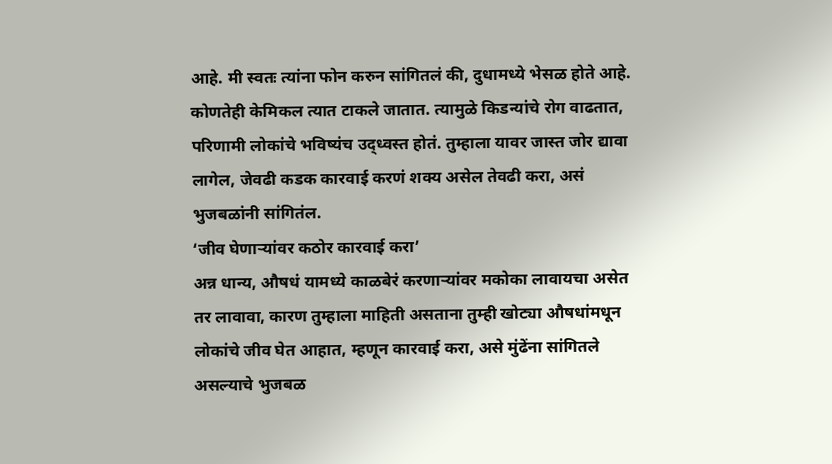आहे. मी स्वतः त्यांना फोन करुन सांगितलं की, दुधामध्ये भेसळ होते आहे. कोणतेही केमिकल त्यात टाकले जातात. त्यामुळे किडन्यांचे रोग वाढतात, परिणामी लोकांचे भविष्यंच उद्ध्वस्त होतं. तुम्हाला यावर जास्त जोर द्यावा लागेल, जेवढी कडक कारवाई करणं शक्य असेल तेवढी करा, असं भुजबळांनी सांगितंल.
‘जीव घेणाऱ्यांवर कठोर कारवाई करा’
अन्न धान्य, औषधं यामध्ये काळबेरं करणाऱ्यांवर मकोका लावायचा असेत तर लावावा, कारण तुम्हाला माहिती असताना तुम्ही खोट्या औषधांमधून लोकांचे जीव घेत आहात, म्हणून कारवाई करा, असे मुंढेंना सांगितले असल्याचे भुजबळ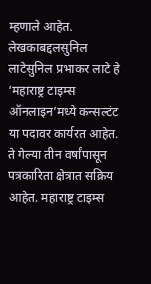म्हणाले आहेत.
लेखकाबद्दलसुनिल लाटेसुनिल प्रभाकर लाटे हे ‘महाराष्ट्र टाइम्स ऑनलाइन’मध्ये कन्सल्टंट या पदावर कार्यरत आहेत. ते गेल्या तीन वर्षांपासून पत्रकारिता क्षेत्रात सक्रिय आहेत. महाराष्ट्र टाइम्स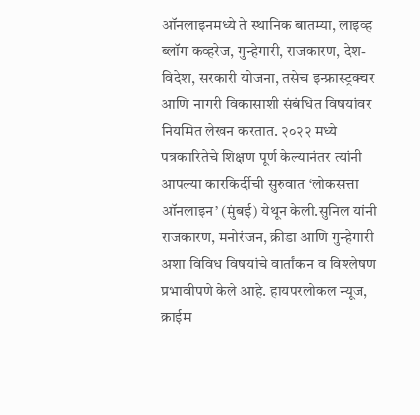ऑनलाइनमध्ये ते स्थानिक बातम्या, लाइव्ह ब्लॉग कव्हरेज, गुन्हेगारी, राजकारण, देश-विदेश, सरकारी योजना, तसेच इन्फ्रास्ट्रक्चर आणि नागरी विकासाशी संबंधित विषयांवर नियमित लेखन करतात. २०२२ मध्ये पत्रकारितेचे शिक्षण पूर्ण केल्यानंतर त्यांनी आपल्या कारकिर्दीची सुरुवात ‘लोकसत्ता ऑनलाइन’ (मुंबई) येथून केली.सुनिल यांनी राजकारण, मनोरंजन, क्रीडा आणि गुन्हेगारी अशा विविध विषयांचे वार्तांकन व विश्लेषण प्रभावीपणे केले आहे. हायपरलोकल न्यूज, क्राईम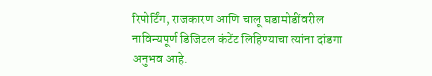रिपोर्टिंग, राजकारण आणि चालू घडामोडींवरील नाविन्यपूर्ण डिजिटल कंटेंट लिहिण्याचा त्यांना दांडगा अनुभव आहे.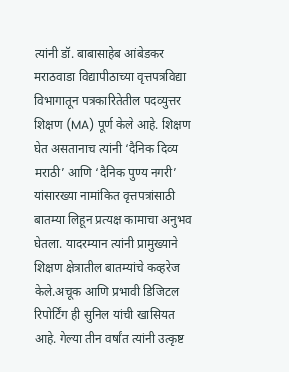त्यांनी डॉ. बाबासाहेब आंबेडकर मराठवाडा विद्यापीठाच्या वृत्तपत्रविद्या विभागातून पत्रकारितेतील पदव्युत्तर शिक्षण (MA) पूर्ण केले आहे. शिक्षण घेत असतानाच त्यांनी ‘दैनिक दिव्य मराठी’ आणि ‘दैनिक पुण्य नगरी’ यांसारख्या नामांकित वृत्तपत्रांसाठी बातम्या लिहून प्रत्यक्ष कामाचा अनुभव घेतला. यादरम्यान त्यांनी प्रामुख्याने शिक्षण क्षेत्रातील बातम्यांचे कव्हरेज केले.अचूक आणि प्रभावी डिजिटल रिपोर्टिंग ही सुनिल यांची खासियत आहे. गेल्या तीन वर्षांत त्यांनी उत्कृष्ट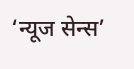‘न्यूज सेन्स’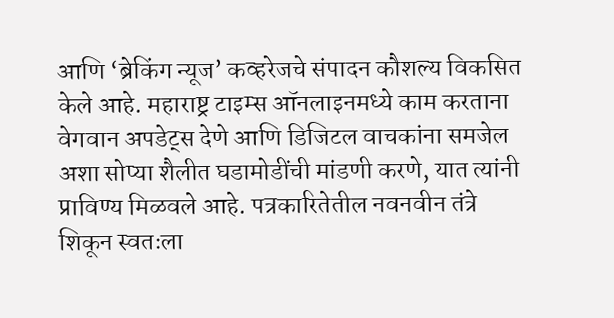आणि ‘ब्रेकिंग न्यूज’ कव्हरेजचे संपादन कौशल्य विकसित केले आहे. महाराष्ट्र टाइम्स ऑनलाइनमध्ये काम करताना वेगवान अपडेट्स देणे आणि डिजिटल वाचकांना समजेल अशा सोप्या शैलीत घडामोडींची मांडणी करणे, यात त्यांनी प्राविण्य मिळवले आहे. पत्रकारितेतील नवनवीन तंत्रे शिकून स्वतःला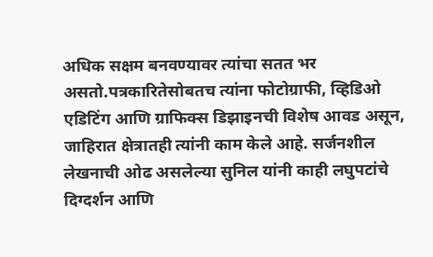अधिक सक्षम बनवण्यावर त्यांचा सतत भर असतो.पत्रकारितेसोबतच त्यांना फोटोग्राफी, व्हिडिओ एडिटिंग आणि ग्राफिक्स डिझाइनची विशेष आवड असून, जाहिरात क्षेत्रातही त्यांनी काम केले आहे. सर्जनशील लेखनाची ओढ असलेल्या सुनिल यांनी काही लघुपटांचे दिग्दर्शन आणि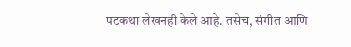पटकथा लेखनही केले आहे. तसेच, संगीत आणि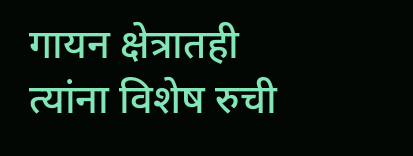गायन क्षेत्रातही त्यांना विशेष रुची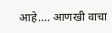आहे.… आणखी वाचा